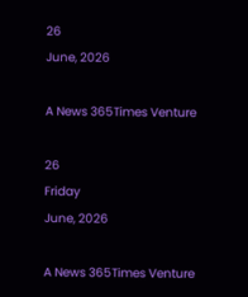26
June, 2026

A News 365Times Venture

26
Friday
June, 2026

A News 365Times Venture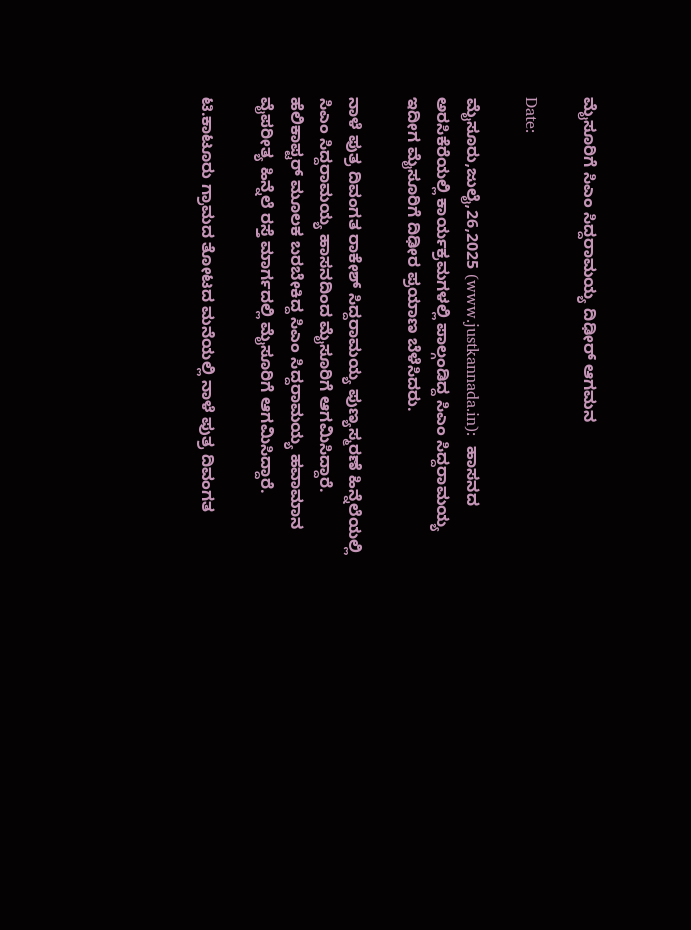ಮೈಸೂರಿಗೆ ಸಿಎಂ ಸಿದ್ದರಾಮಯ್ಯ ದಿಢೀರ್ ಆಗಮನ

Date:

ಮೈಸೂರು,ಜುಲೈ,26,2025 (www.justkannada.in):  ಹಾಸನದ ಅರಸಿಕೆರೆಯಲ್ಲಿ ಕಾರ್ಯಕ್ರಮಗಳಲ್ಲಿ ಪಾಲ್ಗಂಡಿದ್ದ ಸಿಎಂ ಸಿದ್ದರಾಮಯ್ಯ ಇದೀಗ ಮೈಸೂರಿಗೆ ದಿಢೀರ ಪ್ರಯಾಣ ಬೆಳೆಸಿದರು.

ನಾಳೆ ಪುತ್ರ ದಿವಂಗತ ರಾಕೇಶ್ ಸಿದ್ದರಾಮಯ್ಯ ಪುಣ್ಯಸ್ಮರಣೆ ಹಿನ್ನೆಲೆಯಲ್ಲಿ ಸಿಎಂ ಸಿದ್ದರಾಮಯ್ಯ ಹಾಸನದಿಂದ ಮೈಸೂರಿಗೆ ಆಗಮಿಸಿದ್ದಾರೆ.  ಹೆಲಿಕಾಪ್ಟರ್ ಮೂಲಕ ಬರಬೇಕಿದ್ದ ಸಿಎಂ ಸಿದ್ದರಾಮಯ್ಯ ಹವಾಮಾನ ವೈಪರೀತ್ಯ ಹಿನ್ನೆಲೆ ರಸ್ತೆ ಮಾರ್ಗದಲ್ಲಿ ಮೈಸೂರಿಗೆ ಆಗಮಿಸಿದ್ದಾರೆ.

ಟಿ.ಕಾಟೂರು ಗ್ರಾಮದ ತೋಟದ ಮನೆಯಲ್ಲಿ ನಾಳೆ ಪುತ್ರ ದಿವಂಗತ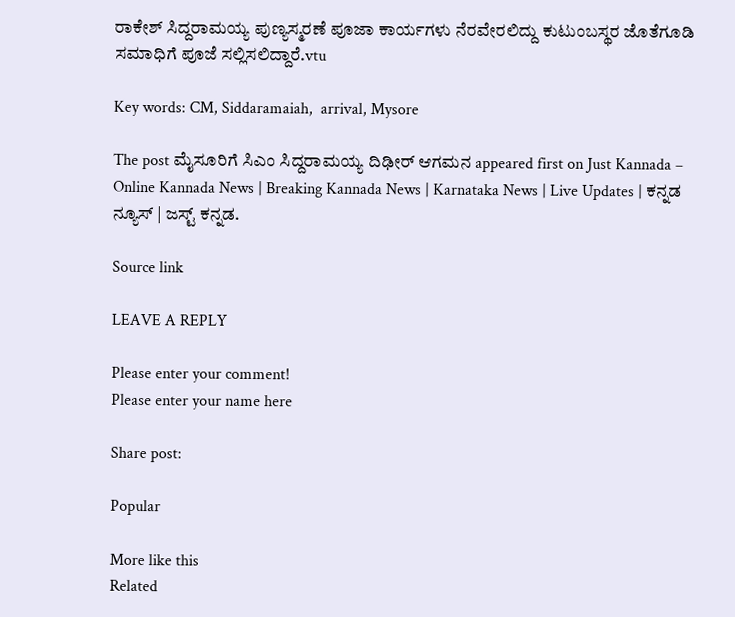ರಾಕೇಶ್ ಸಿದ್ದರಾಮಯ್ಯ ಪುಣ್ಯಸ್ಮರಣೆ ಪೂಜಾ ಕಾರ್ಯಗಳು ನೆರವೇರಲಿದ್ದು ಕುಟುಂಬಸ್ಥರ ಜೊತೆಗೂಡಿ ಸಮಾಧಿಗೆ ಪೂಜೆ ಸಲ್ಲಿಸಲಿದ್ದಾರೆ.vtu

Key words: CM, Siddaramaiah,  arrival, Mysore

The post ಮೈಸೂರಿಗೆ ಸಿಎಂ ಸಿದ್ದರಾಮಯ್ಯ ದಿಢೀರ್ ಆಗಮನ appeared first on Just Kannada – Online Kannada News | Breaking Kannada News | Karnataka News | Live Updates | ಕನ್ನಡ ನ್ಯೂಸ್ | ಜಸ್ಟ್ ಕನ್ನಡ.

Source link

LEAVE A REPLY

Please enter your comment!
Please enter your name here

Share post:

Popular

More like this
Related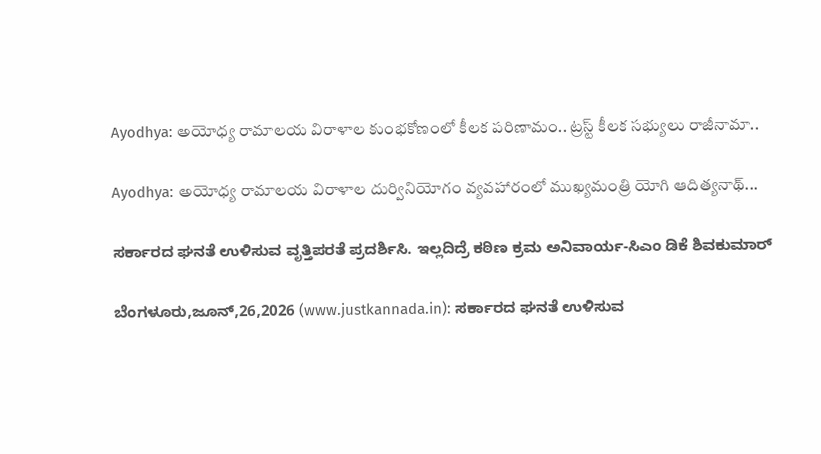Ayodhya: అయోధ్య రామాలయ విరాళాల కుంభకోణంలో కీలక పరిణామం.. ట్రస్ట్ కీలక సభ్యులు రాజీనామా..

Ayodhya: అయోధ్య రామాలయ విరాళాల దుర్వినియోగం వ్యవహారంలో ముఖ్యమంత్రి యోగి ఆదిత్యనాథ్...

ಸರ್ಕಾರದ ಘನತೆ ಉಳಿಸುವ ವೃತ್ತಿಪರತೆ ಪ್ರದರ್ಶಿಸಿ. ಇಲ್ಲದಿದ್ರೆ ಕಠಿಣ ಕ್ರಮ ಅನಿವಾರ್ಯ-ಸಿಎಂ ಡಿಕೆ ಶಿವಕುಮಾರ್

ಬೆಂಗಳೂರು,ಜೂನ್,26,2026 (www.justkannada.in): ಸರ್ಕಾರದ ಘನತೆ ಉಳಿಸುವ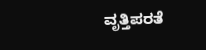ವೃತ್ತಿಪರತೆ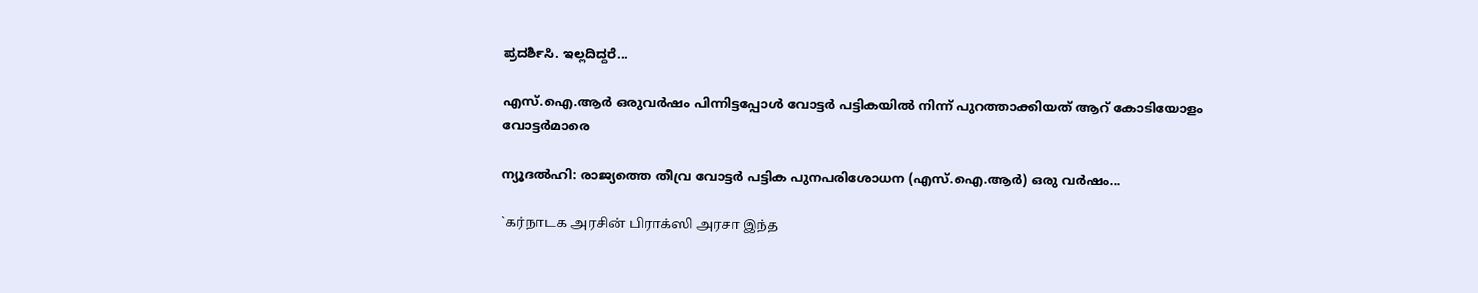ಪ್ರದರ್ಶಿಸಿ. ಇಲ್ಲದಿದ್ದರೆ...

എസ്.ഐ.ആര്‍ ഒരുവര്‍ഷം പിന്നിട്ടപ്പോള്‍ വോട്ടര്‍ പട്ടികയില്‍ നിന്ന് പുറത്താക്കിയത് ആറ് കോടിയോളം വോട്ടര്‍മാരെ

ന്യൂദല്‍ഹി: രാജ്യത്തെ തീവ്ര വോട്ടര്‍ പട്ടിക പുനപരിശോധന (എസ്.ഐ.ആര്‍) ഒരു വര്‍ഷം...

`கர்நாடக அரசின் பிராக்ஸி அரசா இந்த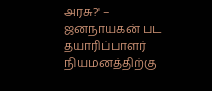அரசு?' – ஜனநாயகன் பட தயாரிப்பாளர் நியமனத்திற்கு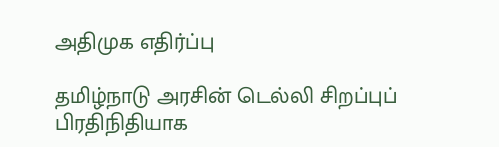அதிமுக எதிர்ப்பு

தமிழ்நாடு அரசின் டெல்லி சிறப்புப் பிரதிநிதியாக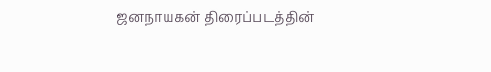ஜனநாயகன் திரைப்படத்தின்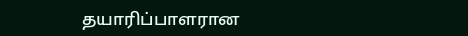தயாரிப்பாளரான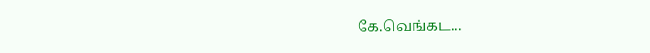கே.வெங்கட...